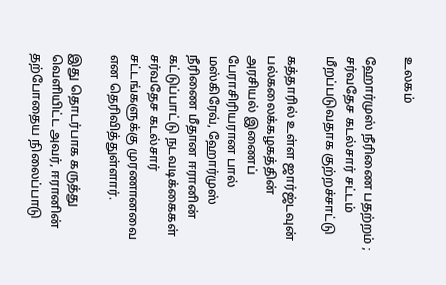உலகம்

ஹோர்முஸ் நீரிணை பதற்றம் ; சர்வதேச கடல்சார் சட்டம் மீறப்படுவதாக குற்றச்சாட்டு

கத்தாரில் உள்ள ஜார்ஜ்டவுன் பல்கலைக்கழகத்தின் அரசியல் இணைப் பேராசிரியரான பால் மஸ்கிரேவ், ஹோர்முஸ் நீரிணை மீதான ஈரானின் கட்டுப்பாட்டு நடவடிக்கைகள் சர்வதேச கடல்சார் சட்டங்களுக்கு முரணானவை என தெரிவித்துள்ளார்.

இது தொடர்பாக கருத்து வெளியிட்ட அவர், ஈரானின் தற்போதைய நிலைப்பாடு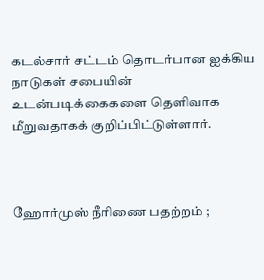கடல்சார் சட்டம் தொடர்பான ஐக்கிய நாடுகள் சபையின் உடன்படிக்கைகளை தெளிவாக மீறுவதாகக் குறிப்பிட்டுள்ளார்.



ஹோர்முஸ் நீரிணை பதற்றம் ;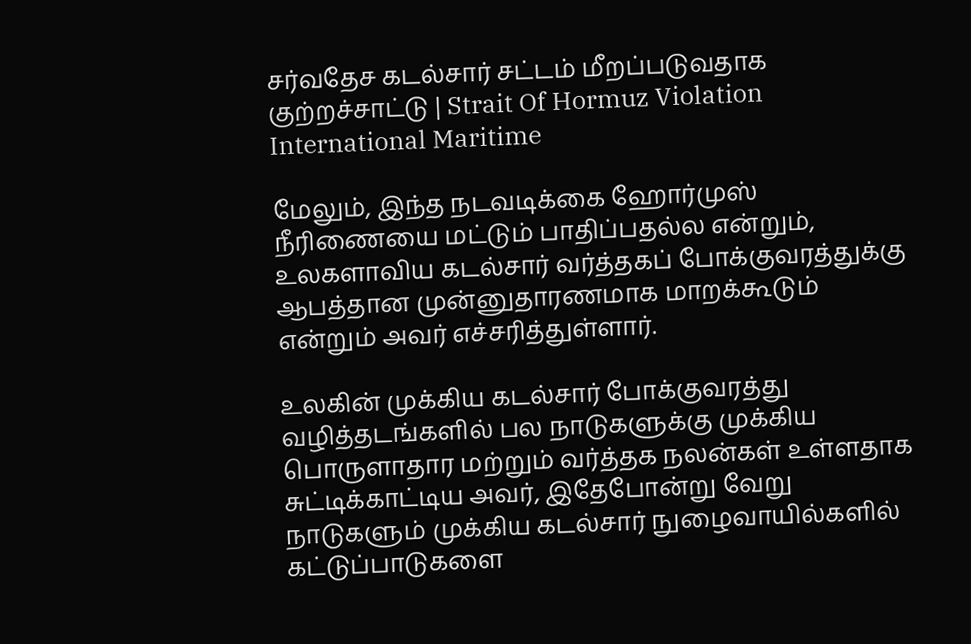சர்வதேச கடல்சார் சட்டம் மீறப்படுவதாக குற்றச்சாட்டு | Strait Of Hormuz Violation International Maritime

மேலும், இந்த நடவடிக்கை ஹோர்முஸ் நீரிணையை மட்டும் பாதிப்பதல்ல என்றும், உலகளாவிய கடல்சார் வர்த்தகப் போக்குவரத்துக்கு ஆபத்தான முன்னுதாரணமாக மாறக்கூடும் என்றும் அவர் எச்சரித்துள்ளார்.

உலகின் முக்கிய கடல்சார் போக்குவரத்து வழித்தடங்களில் பல நாடுகளுக்கு முக்கிய பொருளாதார மற்றும் வர்த்தக நலன்கள் உள்ளதாக சுட்டிக்காட்டிய அவர், இதேபோன்று வேறு நாடுகளும் முக்கிய கடல்சார் நுழைவாயில்களில் கட்டுப்பாடுகளை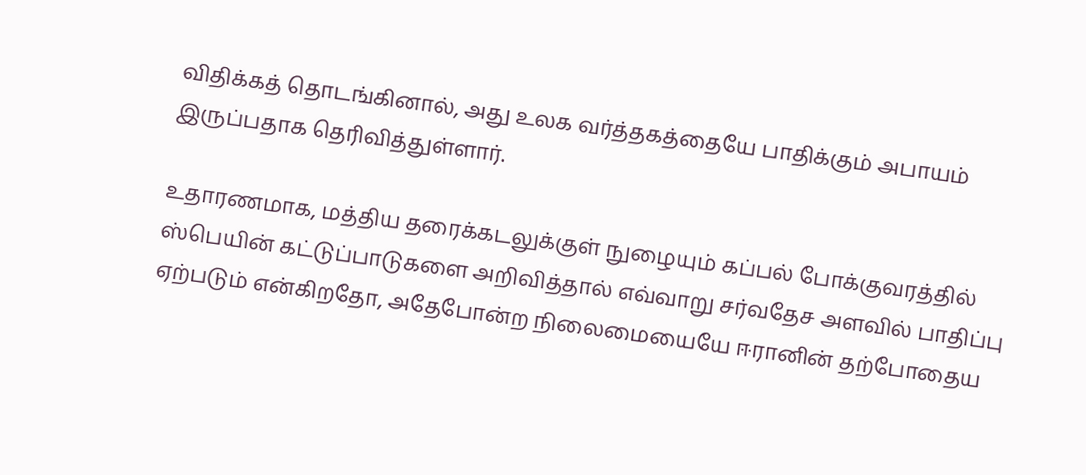விதிக்கத் தொடங்கினால், அது உலக வர்த்தகத்தையே பாதிக்கும் அபாயம் இருப்பதாக தெரிவித்துள்ளார்.

உதாரணமாக, மத்திய தரைக்கடலுக்குள் நுழையும் கப்பல் போக்குவரத்தில் ஸ்பெயின் கட்டுப்பாடுகளை அறிவித்தால் எவ்வாறு சர்வதேச அளவில் பாதிப்பு ஏற்படும் என்கிறதோ, அதேபோன்ற நிலைமையையே ஈரானின் தற்போதைய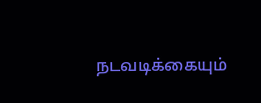நடவடிக்கையும்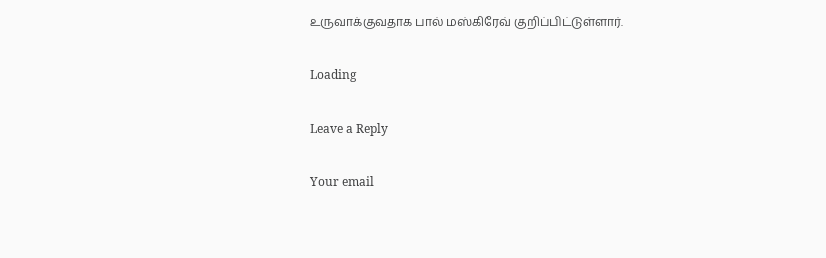உருவாக்குவதாக பால் மஸ்கிரேவ் குறிப்பிட்டுள்ளார்.

Loading

Leave a Reply

Your email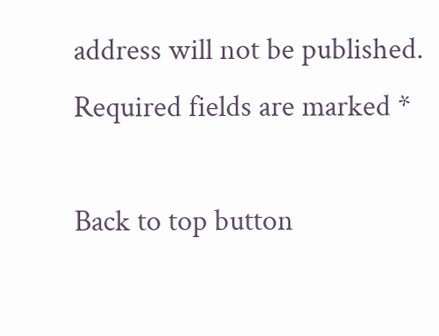address will not be published. Required fields are marked *

Back to top button